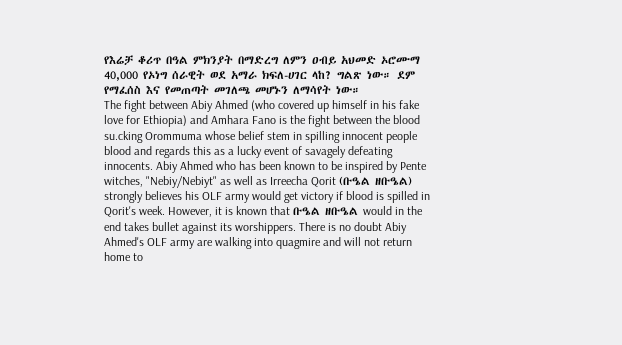የእሬቻ ቆሪጥ በዓል ምክንያት በማድረግ ለምን ዐብይ አህመድ ኦሮሙማ 40,000 የኦነግ ሰራዊት ወደ አማራ ክፍለ-ሀገር ላከ? ግልጽ ነው። ደም የማፈሰስ እና የመጠጣት መገለጫ መሆኑን ለማሳየት ነው።
The fight between Abiy Ahmed (who covered up himself in his fake love for Ethiopia) and Amhara Fano is the fight between the blood su.cking Orommuma whose belief stem in spilling innocent people blood and regards this as a lucky event of savagely defeating innocents. Abiy Ahmed who has been known to be inspired by Pente witches, "Nebiy/Nebiyt" as well as Irreecha Qorit (ቡዔል ዘቡዔል) strongly believes his OLF army would get victory if blood is spilled in Qorit's week. However, it is known that ቡዔል ዘቡዔል would in the end takes bullet against its worshippers. There is no doubt Abiy Ahmed's OLF army are walking into quagmire and will not return home to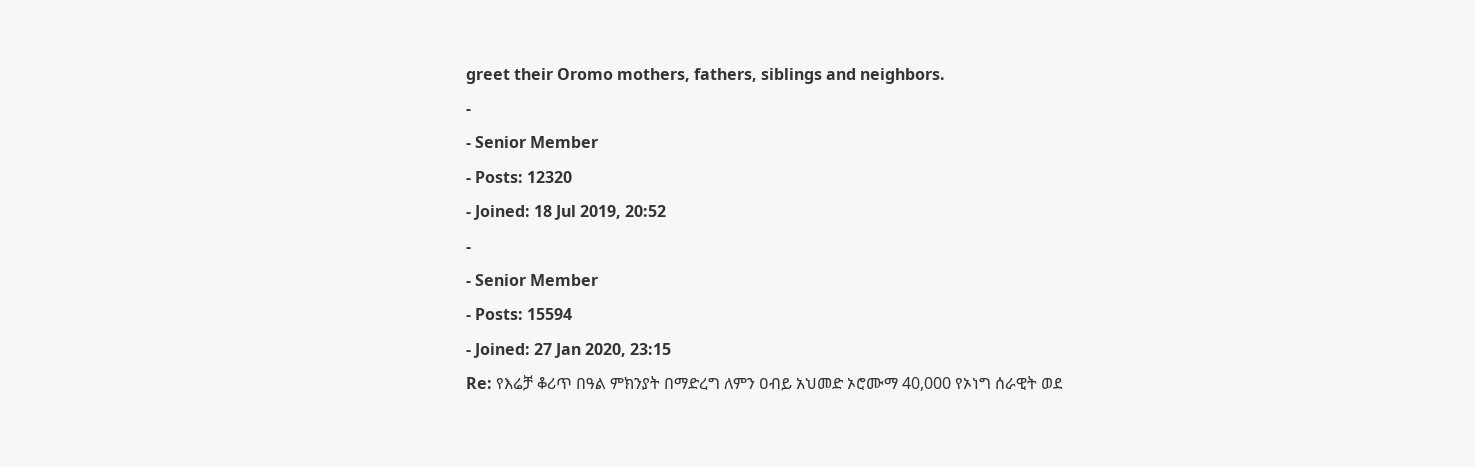greet their Oromo mothers, fathers, siblings and neighbors.
-
- Senior Member
- Posts: 12320
- Joined: 18 Jul 2019, 20:52
-
- Senior Member
- Posts: 15594
- Joined: 27 Jan 2020, 23:15
Re: የእሬቻ ቆሪጥ በዓል ምክንያት በማድረግ ለምን ዐብይ አህመድ ኦሮሙማ 40,000 የኦነግ ሰራዊት ወደ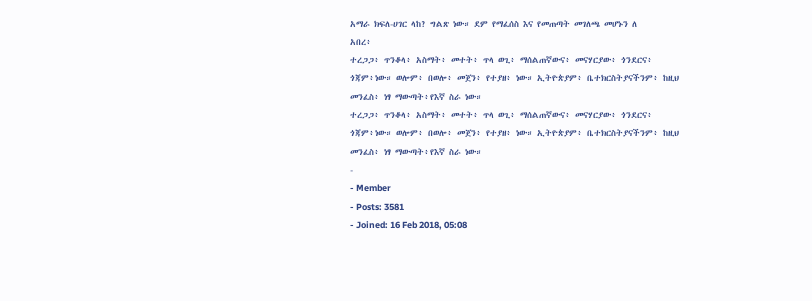አማራ ክፍለ-ሀገር ላከ? ግልጽ ነው። ደም የማፈሰስ እና የመጠጣት መገለጫ መሆኑን ለ
አበረ፥
ተረጋጋ፥ ጥንቆላ፥ አስማት፥ መተት፥ ጥላ ወጊ፥ ማሰልጠኛውና፥ መናሃርያው፥ ጎንደርና፥ ጎጃም፥ነው። ወሎም፥ በወሎ፥ መጀን፥ የተያዘ፥ ነው። ኢትዮጵያም፥ ቤተክርስትያናችንም፥ ከዚህ መንፈስ፥ ነፃ ማውጣት፥የእኛ ስራ ነው።
ተረጋጋ፥ ጥንቆላ፥ አስማት፥ መተት፥ ጥላ ወጊ፥ ማሰልጠኛውና፥ መናሃርያው፥ ጎንደርና፥ ጎጃም፥ነው። ወሎም፥ በወሎ፥ መጀን፥ የተያዘ፥ ነው። ኢትዮጵያም፥ ቤተክርስትያናችንም፥ ከዚህ መንፈስ፥ ነፃ ማውጣት፥የእኛ ስራ ነው።
-
- Member
- Posts: 3581
- Joined: 16 Feb 2018, 05:08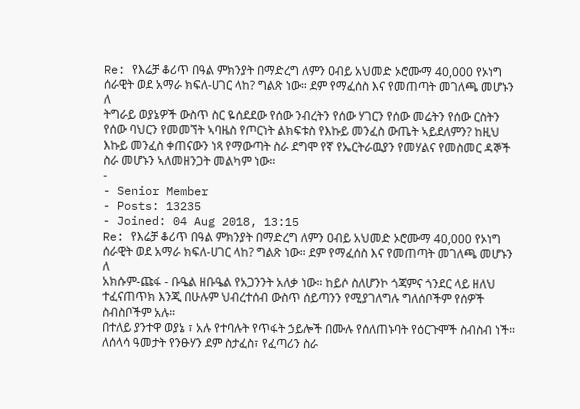Re: የእሬቻ ቆሪጥ በዓል ምክንያት በማድረግ ለምን ዐብይ አህመድ ኦሮሙማ 40,000 የኦነግ ሰራዊት ወደ አማራ ክፍለ-ሀገር ላከ? ግልጽ ነው። ደም የማፈሰስ እና የመጠጣት መገለጫ መሆኑን ለ
ትግራይ ወያኔዎች ውስጥ ስር ዬሰደደው የሰው ንብረትን የሰው ሃገርን የሰው መሬትን የሰው ርስትን የሰው ባህርን የመመኘት ኣባዜስ የጦርነት ልክፍቱስ የእኩይ መንፈስ ውጤት ኣይደለምን? ከዚህ እኩይ መንፈስ ቀጠናውን ነጻ የማውጣት ስራ ደግሞ የኛ የኤርትራዉያን የመሃልና የመስመር ዳኞች ስራ መሆኑን ኣለመዘንጋት መልካም ነው።
-
- Senior Member
- Posts: 13235
- Joined: 04 Aug 2018, 13:15
Re: የእሬቻ ቆሪጥ በዓል ምክንያት በማድረግ ለምን ዐብይ አህመድ ኦሮሙማ 40,000 የኦነግ ሰራዊት ወደ አማራ ክፍለ-ሀገር ላከ? ግልጽ ነው። ደም የማፈሰስ እና የመጠጣት መገለጫ መሆኑን ለ
አክሱም-ጩፋ - ቡዔል ዘቡዔል የአጋንንት አለቃ ነው። ከይሶ ስለሆንኮ ጎጃምና ጎንደር ላይ ዘለህ ተፈናጠጥክ እንጂ በሁሉም ህብረተሰብ ውስጥ ሰይጣንን የሚያገለግሉ ግለሰቦችም የሰዎች ስብስቦችም አሉ።
በተለይ ያንተዋ ወያኔ ፣ አሉ የተባሉት የጥፋት ኃይሎች በሙሉ የሰለጠኑባት የዕርጉሞች ስብስብ ነች። ለሰላሳ ዓመታት የንፁሃን ደም ስታፈስ፣ የፈጣሪን ስራ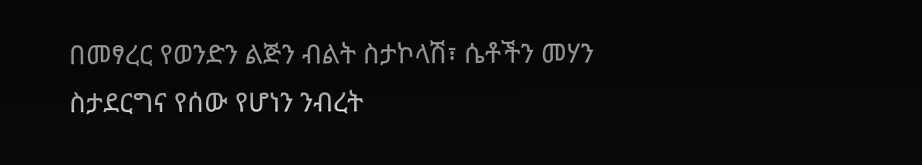በመፃረር የወንድን ልጅን ብልት ስታኮላሽ፣ ሴቶችን መሃን ስታደርግና የሰው የሆነን ንብረት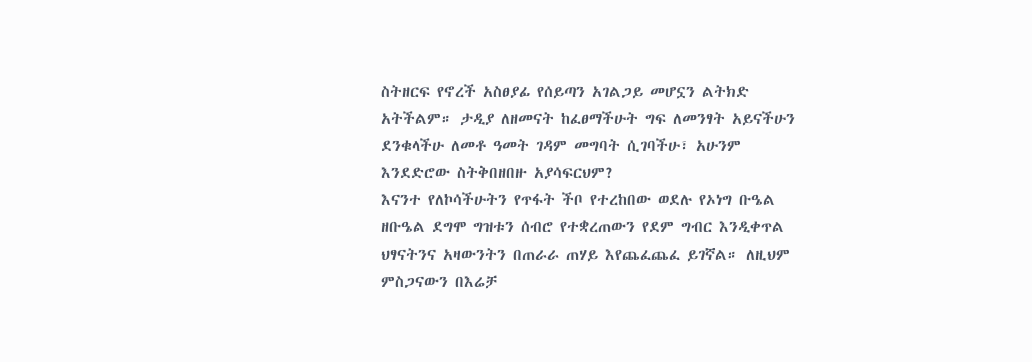ስትዘርፍ የኖረች አስፀያፊ የሰይጣን አገልጋይ መሆኗን ልትክድ አትችልም። ታዲያ ለዘመናት ከፈፀማችሁት ግፍ ለመንፃት አይናችሁን ደንቁላችሁ ለመቶ ዓመት ገዳም መግባት ሲገባችሁ፣ አሁንም እንደድሮው ስትቅበዘበዙ አያሳፍርህም?
እናንተ የለኮሳችሁትን የጥፋት ችቦ የተረከበው ወደሉ የኦነግ ቡዔል ዘቡዔል ደግሞ ግዝቱን ሰብሮ የተቋረጠውን የደም ግብር እንዲቀጥል ህፃናትንና አዛውንትን በጠራራ ጠሃይ እየጨፈጨፈ ይገኛል። ለዚህም ምስጋናውን በእሬቻ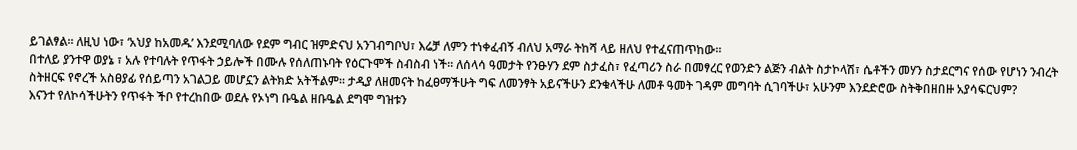ይገልፃል። ለዚህ ነው፣ ‘አህያ ከአመዱ’ እንደሚባለው የደም ግብር ዝምድናህ አንገብግቦህ፣ እሬቻ ለምን ተነቀፈብኝ ብለህ አማራ ትከሻ ላይ ዘለህ የተፈናጠጥከው።
በተለይ ያንተዋ ወያኔ ፣ አሉ የተባሉት የጥፋት ኃይሎች በሙሉ የሰለጠኑባት የዕርጉሞች ስብስብ ነች። ለሰላሳ ዓመታት የንፁሃን ደም ስታፈስ፣ የፈጣሪን ስራ በመፃረር የወንድን ልጅን ብልት ስታኮላሽ፣ ሴቶችን መሃን ስታደርግና የሰው የሆነን ንብረት ስትዘርፍ የኖረች አስፀያፊ የሰይጣን አገልጋይ መሆኗን ልትክድ አትችልም። ታዲያ ለዘመናት ከፈፀማችሁት ግፍ ለመንፃት አይናችሁን ደንቁላችሁ ለመቶ ዓመት ገዳም መግባት ሲገባችሁ፣ አሁንም እንደድሮው ስትቅበዘበዙ አያሳፍርህም?
እናንተ የለኮሳችሁትን የጥፋት ችቦ የተረከበው ወደሉ የኦነግ ቡዔል ዘቡዔል ደግሞ ግዝቱን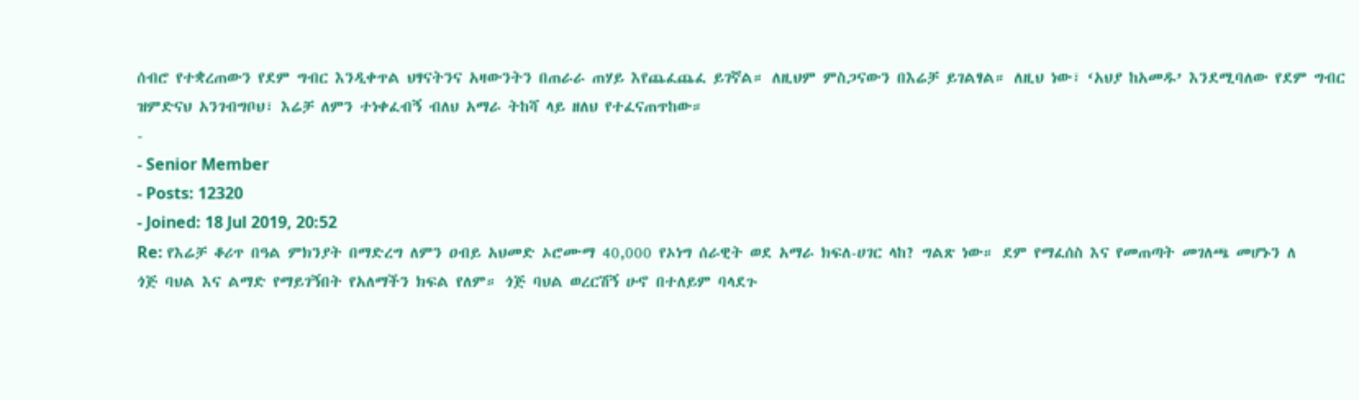ሰብሮ የተቋረጠውን የደም ግብር እንዲቀጥል ህፃናትንና አዛውንትን በጠራራ ጠሃይ እየጨፈጨፈ ይገኛል። ለዚህም ምስጋናውን በእሬቻ ይገልፃል። ለዚህ ነው፣ ‘አህያ ከአመዱ’ እንደሚባለው የደም ግብር ዝምድናህ አንገብግቦህ፣ እሬቻ ለምን ተነቀፈብኝ ብለህ አማራ ትከሻ ላይ ዘለህ የተፈናጠጥከው።
-
- Senior Member
- Posts: 12320
- Joined: 18 Jul 2019, 20:52
Re: የእሬቻ ቆሪጥ በዓል ምክንያት በማድረግ ለምን ዐብይ አህመድ ኦሮሙማ 40,000 የኦነግ ሰራዊት ወደ አማራ ክፍለ-ሀገር ላከ? ግልጽ ነው። ደም የማፈሰስ እና የመጠጣት መገለጫ መሆኑን ለ
ጎጅ ባህል እና ልማድ የማይገኝበት የአለማችን ክፍል የለም። ጎጅ ባህል ወረርሽኝ ሁኖ በተለይም ባላደጉ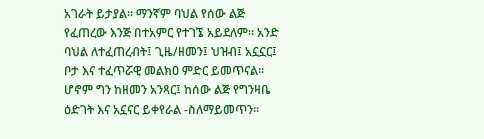አገራት ይታያል። ማንኛም ባህል የሰው ልጅ የፈጠረው እንጅ በተአምር የተገኜ አይደለም። አንድ ባህል ለተፈጠረብት፤ ጊዜ/ዘመን፤ ህዝብ፤ አኗኗር፤ ቦታ እና ተፈጥሯዊ መልክዐ ምድር ይመጥናል። ሆኖም ግን ከዘመን አንጻር፤ ከሰው ልጅ የግንዛቤ ዕድገት እና አኗናር ይቀየራል -ስለማይመጥን።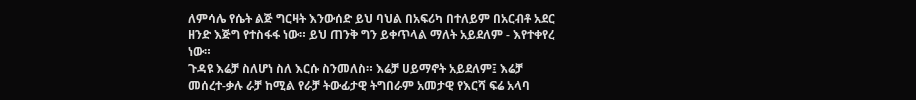ለምሳሌ የሴት ልጅ ግርዛት እንውሰድ ይህ ባህል በአፍሪካ በተለይም በአርብቶ አደር ዘንድ እጅግ የተስፋፋ ነው። ይህ ጠንቅ ግን ይቀጥላል ማለት አይደለም - እየተቀየረ ነው።
ጉዳዩ እሬቻ ስለሆነ ስለ እርሱ ስንመለስ። እሬቻ ሀይማኖት አይደለም፤ እሬቻ መሰረተ-ቃሉ ራቻ ከሚል የራቻ ትውፊታዊ ትግበራም አመታዊ የእርሻ ፍሬ አላባ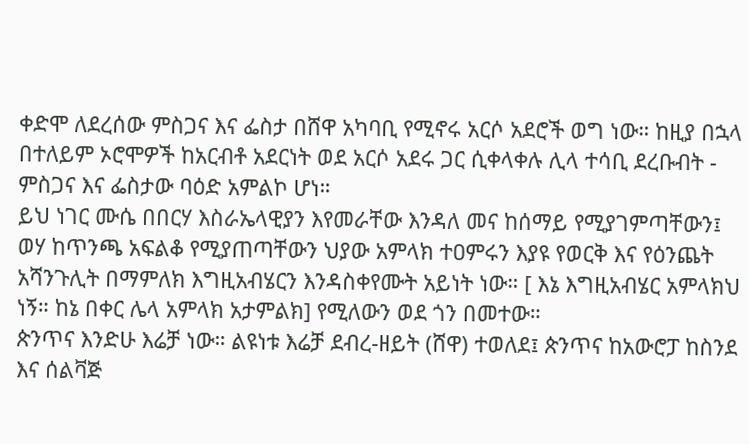ቀድሞ ለደረሰው ምስጋና እና ፌስታ በሸዋ አካባቢ የሚኖሩ አርሶ አደሮች ወግ ነው። ከዚያ በኋላ በተለይም ኦሮሞዎች ከአርብቶ አደርነት ወደ አርሶ አደሩ ጋር ሲቀላቀሉ ሊላ ተሳቢ ደረቡብት - ምስጋና እና ፌስታው ባዕድ አምልኮ ሆነ።
ይህ ነገር ሙሴ በበርሃ እስራኤላዊያን እየመራቸው እንዳለ መና ከሰማይ የሚያገምጣቸውን፤ ወሃ ከጥንጫ አፍልቆ የሚያጠጣቸውን ህያው አምላክ ተዐምሩን እያዩ የወርቅ እና የዕንጨት አሻንጉሊት በማምለክ እግዚአብሄርን እንዳስቀየሙት አይነት ነው። [ እኔ እግዚአብሄር አምላክህ ነኝ። ከኔ በቀር ሌላ አምላክ አታምልክ] የሚለውን ወደ ጎን በመተው።
ጵንጥና እንድሁ እሬቻ ነው። ልዩነቱ እሬቻ ደብረ-ዘይት (ሸዋ) ተወለደ፤ ጵንጥና ከአውሮፓ ከስንደ እና ሰልቫጅ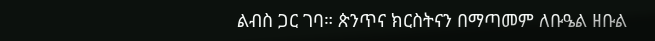ልብስ ጋር ገባ። ጵንጥና ክርስትናን በማጣመም ለቡዔል ዘቡል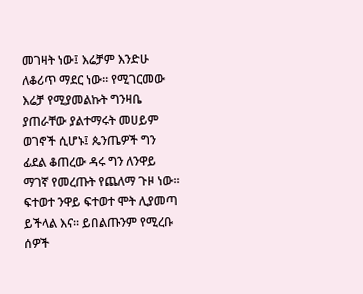መገዛት ነው፤ እሬቻም እንድሁ ለቆሪጥ ማደር ነው። የሚገርመው እሬቻ የሚያመልኩት ግንዛቤ ያጠራቸው ያልተማሩት መሀይም ወገኖች ሲሆኑ፤ ጴንጤዎች ግን ፊደል ቆጠረው ዳሩ ግን ለንዋይ ማገኛ የመረጡት የጨለማ ጉዞ ነው። ፍተወተ ንዋይ ፍተወተ ሞት ሊያመጣ ይችላል እና። ይበልጡንም የሚረቡ ሰዎች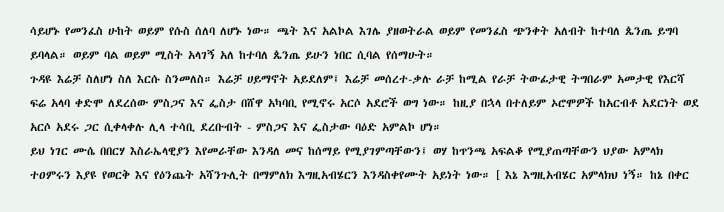ሳይሆኑ የመንፈስ ሁከት ወይም የሱስ ሰለባ ለሆኑ ነው። ጫት እና አልኮል እገሌ ያዘወትራል ወይም የመንፈስ ጭንቀት አለብት ከተባለ ጴንጤ ይግባ ይባላል። ወይም ባል ወይም ሚስት አላገኝ አለ ከተባለ ጴንጤ ይሁን ነበር ሲባል የሰማሁት።
ጉዳዩ እሬቻ ስለሆነ ስለ እርሱ ስንመለስ። እሬቻ ሀይማኖት አይደለም፤ እሬቻ መሰረተ-ቃሉ ራቻ ከሚል የራቻ ትውፊታዊ ትግበራም አመታዊ የእርሻ ፍሬ አላባ ቀድሞ ለደረሰው ምስጋና እና ፌስታ በሸዋ አካባቢ የሚኖሩ አርሶ አደሮች ወግ ነው። ከዚያ በኋላ በተለይም ኦሮሞዎች ከአርብቶ አደርነት ወደ አርሶ አደሩ ጋር ሲቀላቀሉ ሊላ ተሳቢ ደረቡብት - ምስጋና እና ፌስታው ባዕድ አምልኮ ሆነ።
ይህ ነገር ሙሴ በበርሃ እስራኤላዊያን እየመራቸው እንዳለ መና ከሰማይ የሚያገምጣቸውን፤ ወሃ ከጥንጫ አፍልቆ የሚያጠጣቸውን ህያው አምላክ ተዐምሩን እያዩ የወርቅ እና የዕንጨት አሻንጉሊት በማምለክ እግዚአብሄርን እንዳስቀየሙት አይነት ነው። [ እኔ እግዚአብሄር አምላክህ ነኝ። ከኔ በቀር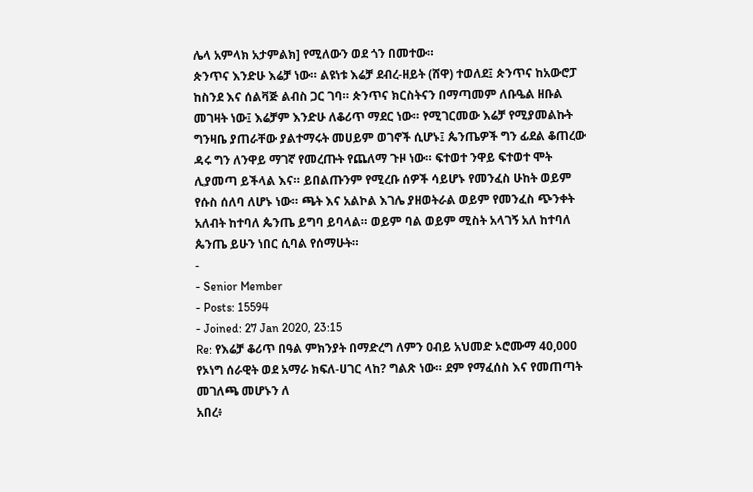ሌላ አምላክ አታምልክ] የሚለውን ወደ ጎን በመተው።
ጵንጥና እንድሁ እሬቻ ነው። ልዩነቱ እሬቻ ደብረ-ዘይት (ሸዋ) ተወለደ፤ ጵንጥና ከአውሮፓ ከስንደ እና ሰልቫጅ ልብስ ጋር ገባ። ጵንጥና ክርስትናን በማጣመም ለቡዔል ዘቡል መገዛት ነው፤ እሬቻም እንድሁ ለቆሪጥ ማደር ነው። የሚገርመው እሬቻ የሚያመልኩት ግንዛቤ ያጠራቸው ያልተማሩት መሀይም ወገኖች ሲሆኑ፤ ጴንጤዎች ግን ፊደል ቆጠረው ዳሩ ግን ለንዋይ ማገኛ የመረጡት የጨለማ ጉዞ ነው። ፍተወተ ንዋይ ፍተወተ ሞት ሊያመጣ ይችላል እና። ይበልጡንም የሚረቡ ሰዎች ሳይሆኑ የመንፈስ ሁከት ወይም የሱስ ሰለባ ለሆኑ ነው። ጫት እና አልኮል እገሌ ያዘወትራል ወይም የመንፈስ ጭንቀት አለብት ከተባለ ጴንጤ ይግባ ይባላል። ወይም ባል ወይም ሚስት አላገኝ አለ ከተባለ ጴንጤ ይሁን ነበር ሲባል የሰማሁት።
-
- Senior Member
- Posts: 15594
- Joined: 27 Jan 2020, 23:15
Re: የእሬቻ ቆሪጥ በዓል ምክንያት በማድረግ ለምን ዐብይ አህመድ ኦሮሙማ 40,000 የኦነግ ሰራዊት ወደ አማራ ክፍለ-ሀገር ላከ? ግልጽ ነው። ደም የማፈሰስ እና የመጠጣት መገለጫ መሆኑን ለ
አበረ፥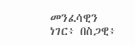መንፈሳዊን ነገር፥ በስጋዊ፥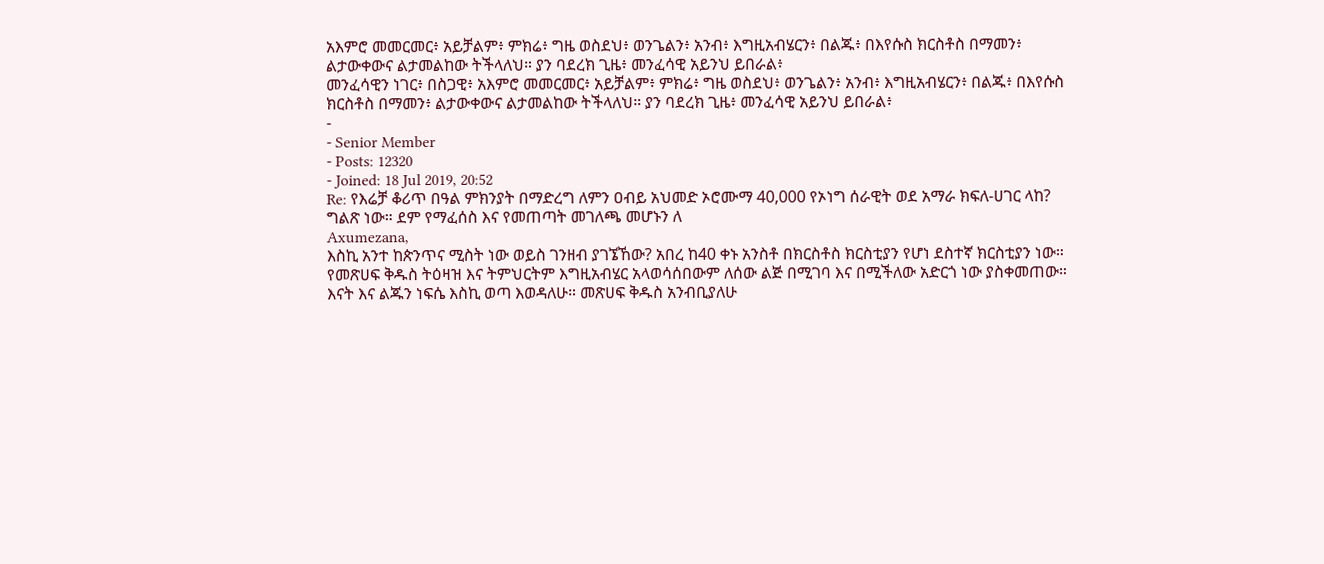አእምሮ መመርመር፥ አይቻልም፥ ምክሬ፥ ግዜ ወስደህ፥ ወንጌልን፥ አንብ፥ እግዚአብሄርን፥ በልጁ፥ በእየሱስ ክርስቶስ በማመን፥ ልታውቀውና ልታመልከው ትችላለህ። ያን ባደረክ ጊዜ፥ መንፈሳዊ አይንህ ይበራል፥
መንፈሳዊን ነገር፥ በስጋዊ፥ አእምሮ መመርመር፥ አይቻልም፥ ምክሬ፥ ግዜ ወስደህ፥ ወንጌልን፥ አንብ፥ እግዚአብሄርን፥ በልጁ፥ በእየሱስ ክርስቶስ በማመን፥ ልታውቀውና ልታመልከው ትችላለህ። ያን ባደረክ ጊዜ፥ መንፈሳዊ አይንህ ይበራል፥
-
- Senior Member
- Posts: 12320
- Joined: 18 Jul 2019, 20:52
Re: የእሬቻ ቆሪጥ በዓል ምክንያት በማድረግ ለምን ዐብይ አህመድ ኦሮሙማ 40,000 የኦነግ ሰራዊት ወደ አማራ ክፍለ-ሀገር ላከ? ግልጽ ነው። ደም የማፈሰስ እና የመጠጣት መገለጫ መሆኑን ለ
Axumezana,
እስኪ አንተ ከጵንጥና ሚስት ነው ወይስ ገንዘብ ያገኜኸው? አበረ ከ40 ቀኑ አንስቶ በክርስቶስ ክርስቲያን የሆነ ደስተኛ ክርስቲያን ነው። የመጽሀፍ ቅዱስ ትዕዛዝ እና ትምህርትም እግዚአብሄር አላወሳሰበውም ለሰው ልጅ በሚገባ እና በሚችለው አድርጎ ነው ያስቀመጠው።
እናት እና ልጁን ነፍሴ እስኪ ወጣ እወዳለሁ። መጽሀፍ ቅዱስ አንብቢያለሁ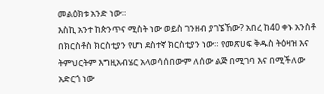መልዕክቱ አንድ ነው።
እስኪ አንተ ከጵንጥና ሚስት ነው ወይስ ገንዘብ ያገኜኸው? አበረ ከ40 ቀኑ አንስቶ በክርስቶስ ክርስቲያን የሆነ ደስተኛ ክርስቲያን ነው። የመጽሀፍ ቅዱስ ትዕዛዝ እና ትምህርትም እግዚአብሄር አላወሳሰበውም ለሰው ልጅ በሚገባ እና በሚችለው አድርጎ ነው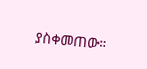ያስቀመጠው።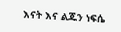እናት እና ልጁን ነፍሴ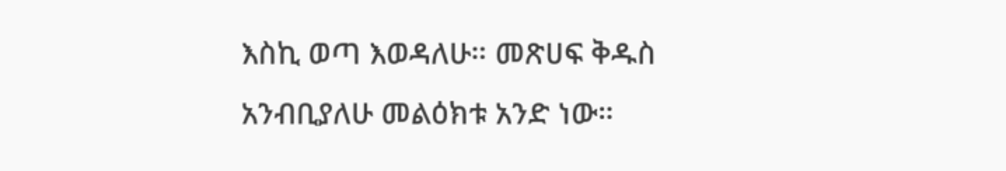እስኪ ወጣ እወዳለሁ። መጽሀፍ ቅዱስ አንብቢያለሁ መልዕክቱ አንድ ነው።